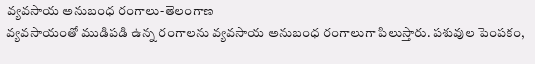వ్యవసాయ అనుబంధ రంగాలు-తెలంగాణ
వ్యవసాయంతో ముడిపడి ఉన్న రంగాలను వ్యవసాయ అనుబంధ రంగాలుగా పిలుస్తారు. పశువుల పెంపకం,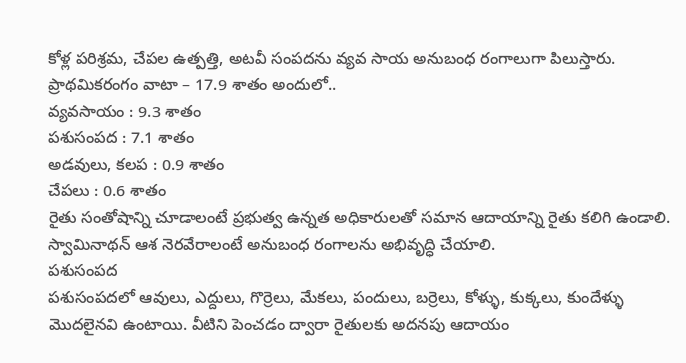కోళ్ల పరిశ్రమ, చేపల ఉత్పత్తి, అటవీ సంపదను వ్యవ సాయ అనుబంధ రంగాలుగా పిలుస్తారు.
ప్రాథమికరంగం వాటా – 17.9 శాతం అందులో..
వ్యవసాయం : 9.3 శాతం
పశుసంపద : 7.1 శాతం
అడవులు, కలప : 0.9 శాతం
చేపలు : 0.6 శాతం
రైతు సంతోషాన్ని చూడాలంటే ప్రభుత్వ ఉన్నత అధికారులతో సమాన ఆదాయాన్ని రైతు కలిగి ఉండాలి. స్వామినాథన్ ఆశ నెరవేరాలంటే అనుబంధ రంగాలను అభివృద్ధి చేయాలి.
పశుసంపద
పశుసంపదలో ఆవులు, ఎద్దులు, గొర్రెలు, మేకలు, పందులు, బర్రెలు, కోళ్ళు, కుక్కలు, కుందేళ్ళు మొదలైనవి ఉంటాయి. వీటిని పెంచడం ద్వారా రైతులకు అదనపు ఆదాయం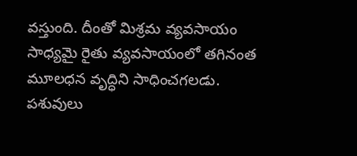వస్తుంది. దీంతో మిశ్రమ వ్యవసాయం సాధ్యమై రైతు వ్యవసాయంలో తగినంత మూలధన వృద్ధిని సాధించగలడు.
పశువులు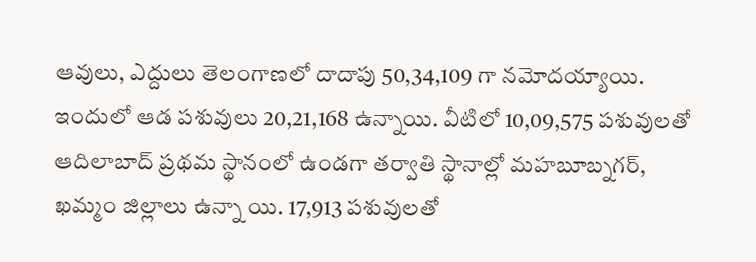ఆవులు, ఎద్దులు తెలంగాణలో దాదాపు 50,34,109 గా నమోదయ్యాయి. ఇందులో ఆడ పశువులు 20,21,168 ఉన్నాయి. వీటిలో 10,09,575 పశువులతో ఆదిలాబాద్ ప్రథమ స్థానంలో ఉండగా తర్వాతి స్థానాల్లో మహబూబ్నగర్, ఖమ్మం జిల్లాలు ఉన్నా యి. 17,913 పశువులతో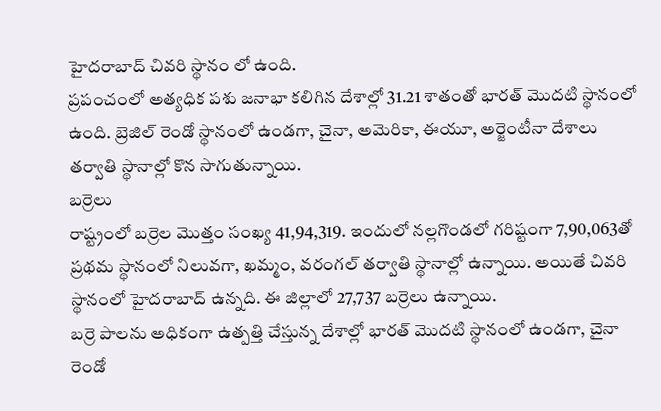హైదరాబాద్ చివరి స్థానం లో ఉంది.
ప్రపంచంలో అత్యధిక పశు జనాభా కలిగిన దేశాల్లో 31.21 శాతంతో భారత్ మొదటి స్థానంలో ఉంది. బ్రెజిల్ రెండో స్థానంలో ఉండగా, చైనా, అమెరికా, ఈయూ, అర్జెంటీనా దేశాలు తర్వాతి స్థానాల్లో కొన సాగుతున్నాయి.
బర్రెలు
రాష్ట్రంలో బర్రెల మొత్తం సంఖ్య 41,94,319. ఇందులో నల్లగొండలో గరిష్టంగా 7,90,063తో ప్రథమ స్థానంలో నిలువగా, ఖమ్మం, వరంగల్ తర్వాతి స్థానాల్లో ఉన్నాయి. అయితే చివరి స్థానంలో హైదరాబాద్ ఉన్నది. ఈ జిల్లాలో 27,737 బర్రెలు ఉన్నాయి.
బర్రె పాలను అధికంగా ఉత్పత్తి చేస్తున్న దేశాల్లో భారత్ మొదటి స్థానంలో ఉండగా, చైనా రెండో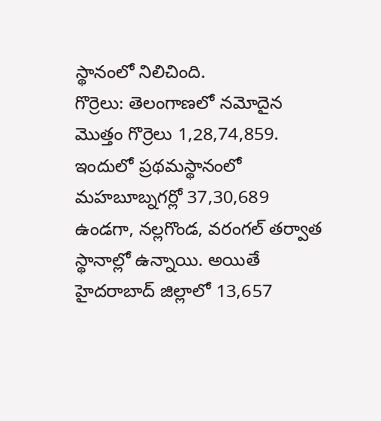స్థానంలో నిలిచింది.
గొర్రెలు: తెలంగాణలో నమోదైన మొత్తం గొర్రెలు 1,28,74,859. ఇందులో ప్రథమస్థానంలో మహబూబ్నగర్లో 37,30,689 ఉండగా, నల్లగొండ, వరంగల్ తర్వాత స్థానాల్లో ఉన్నాయి. అయితే హైదరాబాద్ జిల్లాలో 13,657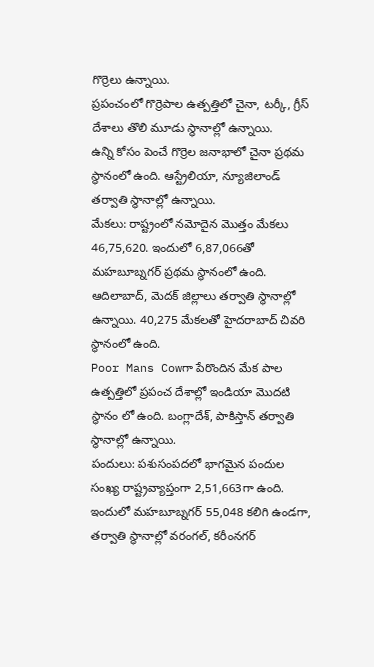గొర్రెలు ఉన్నాయి.
ప్రపంచంలో గొర్రెపాల ఉత్పత్తిలో చైనా, టర్కీ, గ్రీస్ దేశాలు తొలి మూడు స్థానాల్లో ఉన్నాయి.
ఉన్ని కోసం పెంచే గొర్రెల జనాభాలో చైనా ప్రథమ స్థానంలో ఉంది. ఆస్ట్రేలియా, న్యూజిలాండ్ తర్వాతి స్థానాల్లో ఉన్నాయి.
మేకలు: రాష్ట్రంలో నమోదైన మొత్తం మేకలు 46,75,620. ఇందులో 6,87,066తో మహబూబ్నగర్ ప్రథమ స్థానంలో ఉంది. ఆదిలాబాద్, మెదక్ జిల్లాలు తర్వాతి స్థానాల్లో ఉన్నాయి. 40,275 మేకలతో హైదరాబాద్ చివరి స్థానంలో ఉంది.
Poor Mans Cowగా పేరొందిన మేక పాల ఉత్పత్తిలో ప్రపంచ దేశాల్లో ఇండియా మొదటి స్థానం లో ఉంది. బంగ్లాదేశ్, పాకిస్తాన్ తర్వాతి స్థానాల్లో ఉన్నాయి.
పందులు: పశుసంపదలో భాగమైన పందుల సంఖ్య రాష్ట్రవ్యాప్తంగా 2,51,663గా ఉంది. ఇందులో మహబూబ్నగర్ 55,048 కలిగి ఉండగా, తర్వాతి స్థానాల్లో వరంగల్, కరీంనగర్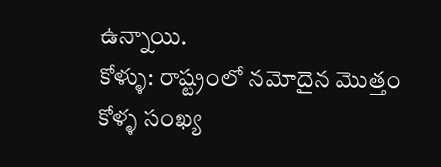ఉన్నాయి.
కోళ్ళు: రాష్ట్రంలో నమోదైన మొత్తం కోళ్ళ సంఖ్య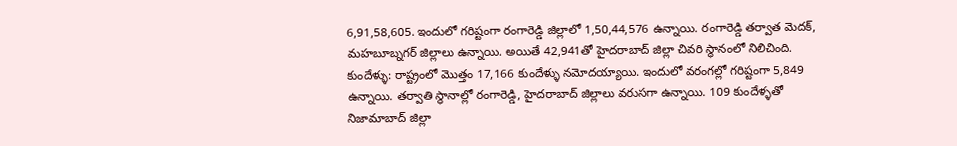6,91,58,605. ఇందులో గరిష్టంగా రంగారెడ్డి జిల్లాలో 1,50,44,576 ఉన్నాయి. రంగారెడ్డి తర్వాత మెదక్, మహబూబ్నగర్ జిల్లాలు ఉన్నాయి. అయితే 42,941తో హైదరాబాద్ జిల్లా చివరి స్థానంలో నిలిచింది.
కుందేళ్ళు: రాష్ట్రంలో మొత్తం 17,166 కుందేళ్ళు నమోదయ్యాయి. ఇందులో వరంగల్లో గరిష్టంగా 5,849 ఉన్నాయి. తర్వాతి స్థానాల్లో రంగారెడ్డి, హైదరాబాద్ జిల్లాలు వరుసగా ఉన్నాయి. 109 కుందేళ్ళతో నిజామాబాద్ జిల్లా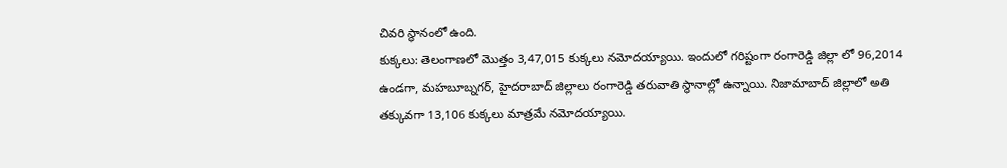చివరి స్థానంలో ఉంది.
కుక్కలు: తెలంగాణలో మొత్తం 3,47,015 కుక్కలు నమోదయ్యాయి. ఇందులో గరిష్టంగా రంగారెడ్డి జిల్లా లో 96,2014 ఉండగా, మహబూబ్నగర్, హైదరాబాద్ జిల్లాలు రంగారెడ్డి తరువాతి స్థానాల్లో ఉన్నాయి. నిజామాబాద్ జిల్లాలో అతి తక్కువగా 13,106 కుక్కలు మాత్రమే నమోదయ్యాయి.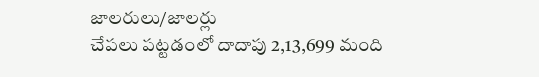జాలరులు/జాలర్లు
చేపలు పట్టడంలో దాదాపు 2,13,699 మంది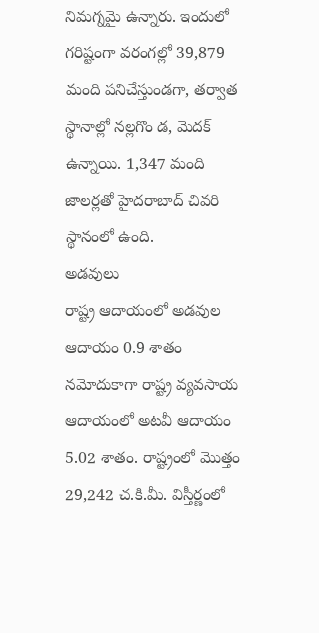నిమగ్నమై ఉన్నారు. ఇందులో గరిష్టంగా వరంగల్లో 39,879 మంది పనిచేస్తుండగా, తర్వాత స్థానాల్లో నల్లగొం డ, మెదక్ ఉన్నాయి. 1,347 మంది జాలర్లతో హైదరాబాద్ చివరి స్థానంలో ఉంది.
అడవులు
రాష్ట్ర ఆదాయంలో అడవుల ఆదాయం 0.9 శాతం నమోదుకాగా రాష్ట్ర వ్యవసాయ ఆదాయంలో అటవీ ఆదాయం 5.02 శాతం. రాష్ట్రంలో మొత్తం 29,242 చ.కి.మీ. విస్తీర్ణంలో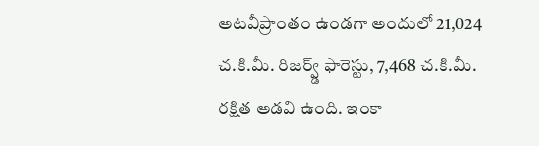అటవీప్రాంతం ఉండగా అందులో 21,024 చ.కి.మీ. రిజర్వ్డ్ ఫారెస్టు, 7,468 చ.కి.మీ. రక్షిత అడవి ఉంది. ఇంకా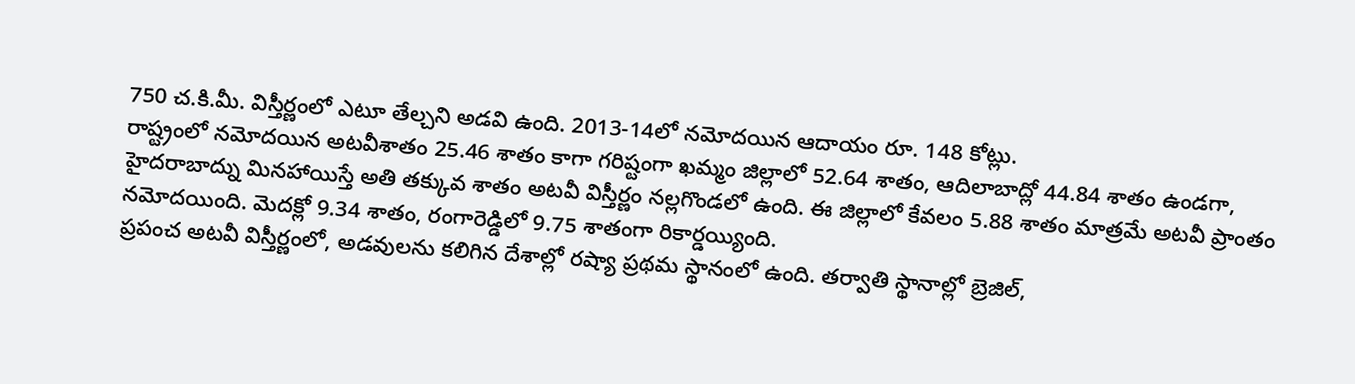750 చ.కి.మీ. విస్తీర్ణంలో ఎటూ తేల్చని అడవి ఉంది. 2013-14లో నమోదయిన ఆదాయం రూ. 148 కోట్లు.
రాష్ట్రంలో నమోదయిన అటవీశాతం 25.46 శాతం కాగా గరిష్టంగా ఖమ్మం జిల్లాలో 52.64 శాతం, ఆదిలాబాద్లో 44.84 శాతం ఉండగా, హైదరాబాద్ను మినహాయిస్తే అతి తక్కువ శాతం అటవీ విస్తీర్ణం నల్లగొండలో ఉంది. ఈ జిల్లాలో కేవలం 5.88 శాతం మాత్రమే అటవీ ప్రాంతం నమోదయింది. మెదక్లో 9.34 శాతం, రంగారెడ్డిలో 9.75 శాతంగా రికార్డయ్యింది.
ప్రపంచ అటవీ విస్తీర్ణంలో, అడవులను కలిగిన దేశాల్లో రష్యా ప్రథమ స్థానంలో ఉంది. తర్వాతి స్థానాల్లో బ్రెజిల్,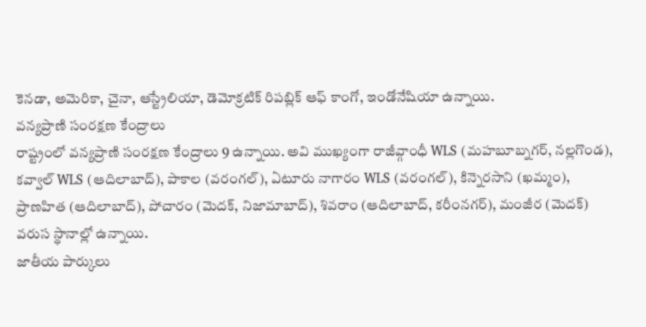కెనడా, అమెరికా, చైనా, ఆస్ట్రేలియా, డెమోక్రటిక్ రిపబ్లిక్ ఆఫ్ కాంగో, ఇండోనేషియా ఉన్నాయి.
వన్యప్రాణి సంరక్షణ కేంద్రాలు
రాష్ట్రంలో వన్యప్రాణి సంరక్షణ కేంద్రాలు 9 ఉన్నాయి. అవి ముఖ్యంగా రాజీవ్గాంధీ WLS (మహబూబ్నగర్, నల్లగొండ), కవ్వాల్ WLS (ఆదిలాబాద్), పాకాల (వరంగల్), ఏటూరు నాగారం WLS (వరంగల్), కిన్నెరసాని (ఖమ్మం), ప్రాణహిత (ఆదిలాబాద్), పోచారం (మెదక్, నిజామాబాద్), శివరాం (ఆదిలాబాద్, కరీంనగర్), మంజీర (మెదక్) వరుస స్థానాల్లో ఉన్నాయి.
జాతీయ పార్కులు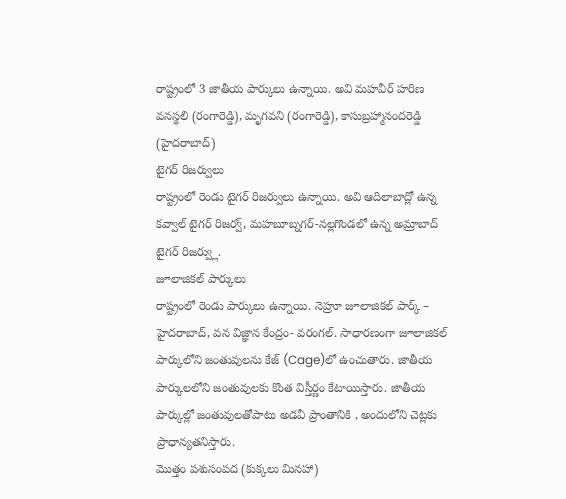రాష్ట్రంలో 3 జాతీయ పార్కులు ఉన్నాయి. అవి మహవీర్ హరిణ వనస్థలి (రంగారెడ్డి), మృగవని (రంగారెడ్డి), కాసుబ్రహ్మానందరెడ్డి (హైదరాబాద్)
టైగర్ రిజర్వులు
రాష్ట్రంలో రెండు టైగర్ రిజర్వులు ఉన్నాయి. అవి ఆదిలాబాద్లో ఉన్న కవ్వాల్ టైగర్ రిజర్వ్, మహబూబ్నగర్-నల్లగొండలో ఉన్న అమ్రాబాద్ టైగర్ రిజర్వ్లు.
జూలాజికల్ పార్కులు
రాష్ట్రంలో రెండు పార్కులు ఉన్నాయి. నెహ్రూ జూలాజికల్ పార్క్ – హైదరాబాద్, వన విజ్ఞాన కేంద్రం- వరంగల్. సాధారణంగా జూలాజికల్ పార్కులోని జంతువులను కేజ్ (Cage)లో ఉంచుతారు. జాతీయ పార్కులలోని జంతువులకు కొంత విస్తీర్ణం కేటాయిస్తారు. జాతీయ పార్కుల్లో జంతువులతోపాటు అడవీ ప్రాంతానికి , అందులోని చెట్లకు ప్రాధాన్యతనిస్తారు.
మొత్తం పశుసంపద (కుక్కలు మినహా)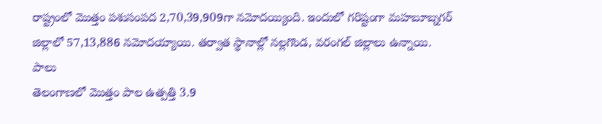రాష్ట్రంలో మొత్తం పశుసంపద 2,70,39,909గా నమోదయ్యింది. ఇందులో గరిష్టంగా మహబూబ్నగర్ జిల్లాలో 57,13,886 నమోదయ్యాయి. తర్వాత స్థానాల్లో నల్లగొండ, వరంగల్ జిల్లాలు ఉన్నాయి.
పాలు
తెలంగాణలో మొత్తం పాల ఉత్పత్తి 3.9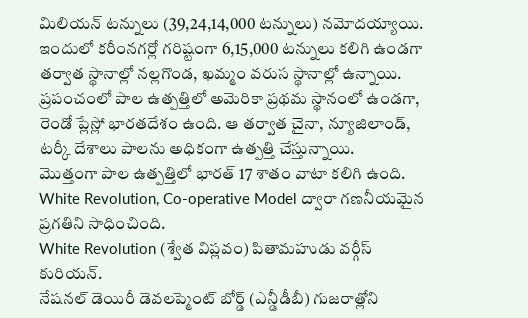మిలియన్ టన్నులు (39,24,14,000 టన్నులు) నమోదయ్యాయి. ఇందులో కరీంనగర్లో గరిష్టంగా 6,15,000 టన్నులు కలిగి ఉండగా తర్వాత స్థానాల్లో నల్లగొండ, ఖమ్మం వరుస స్థానాల్లో ఉన్నాయి.
ప్రపంచంలో పాల ఉత్పత్తిలో అమెరికా ప్రథమ స్థానంలో ఉండగా, రెండో ప్లేస్లో భారతదేశం ఉంది. ఆ తర్వాత చైనా, న్యూజిలాండ్, టర్కీ దేశాలు పాలను అధికంగా ఉత్పత్తి చేస్తున్నాయి.
మొత్తంగా పాల ఉత్పత్తిలో భారత్ 17 శాతం వాటా కలిగి ఉంది. White Revolution, Co-operative Model ద్వారా గణనీయమైన ప్రగతిని సాధించింది.
White Revolution (శ్వేత విప్లవం) పితామహుడు వర్గీస్ కురియన్.
నేషనల్ డెయిరీ డెవలప్మెంట్ బోర్డ్ (ఎన్డీడీబీ) గుజరాత్లోని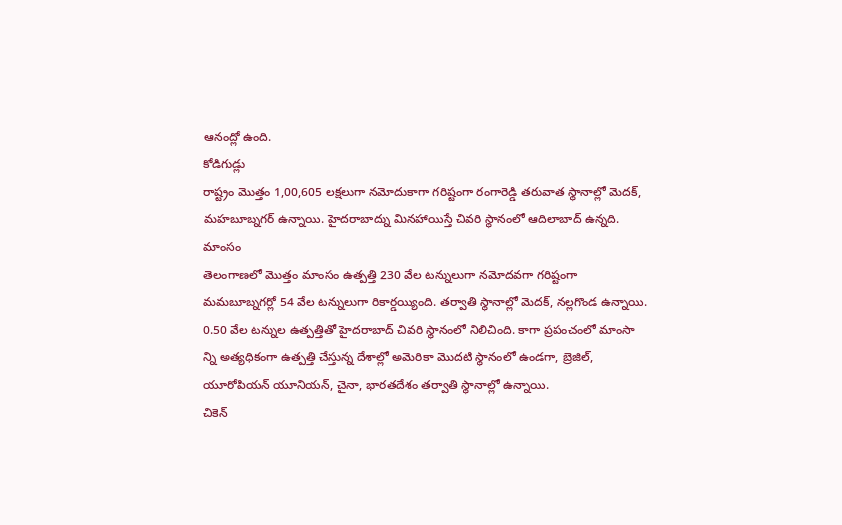ఆనంద్లో ఉంది.
కోడిగుడ్లు
రాష్ట్రం మొత్తం 1,00,605 లక్షలుగా నమోదుకాగా గరిష్టంగా రంగారెడ్డి తరువాత స్థానాల్లో మెదక్, మహబూబ్నగర్ ఉన్నాయి. హైదరాబాద్ను మినహాయిస్తే చివరి స్థానంలో ఆదిలాబాద్ ఉన్నది.
మాంసం
తెలంగాణలో మొత్తం మాంసం ఉత్పత్తి 230 వేల టన్నులుగా నమోదవగా గరిష్టంగా మమబూబ్నగర్లో 54 వేల టన్నులుగా రికార్డయ్యింది. తర్వాతి స్థానాల్లో మెదక్, నల్లగొండ ఉన్నాయి. 0.50 వేల టన్నుల ఉత్పత్తితో హైదరాబాద్ చివరి స్థానంలో నిలిచింది. కాగా ప్రపంచంలో మాంసా న్ని అత్యధికంగా ఉత్పత్తి చేస్తున్న దేశాల్లో అమెరికా మొదటి స్థానంలో ఉండగా, బ్రెజిల్, యూరోపియన్ యూనియన్, చైనా, భారతదేశం తర్వాతి స్థానాల్లో ఉన్నాయి.
చికెన్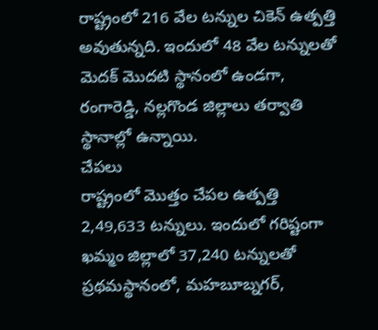రాష్ట్రంలో 216 వేల టన్నుల చికెన్ ఉత్పత్తి అవుతున్నది. ఇందులో 48 వేల టన్నులతో మెదక్ మొదటి స్థానంలో ఉండగా, రంగారెడ్డి, నల్లగొండ జిల్లాలు తర్వాతి స్థానాల్లో ఉన్నాయి.
చేపలు
రాష్ట్రంలో మొత్తం చేపల ఉత్పత్తి 2,49,633 టన్నులు. ఇందులో గరిష్టంగా ఖమ్మం జిల్లాలో 37,240 టన్నులతో ప్రథమస్థానంలో, మహబూబ్నగర్,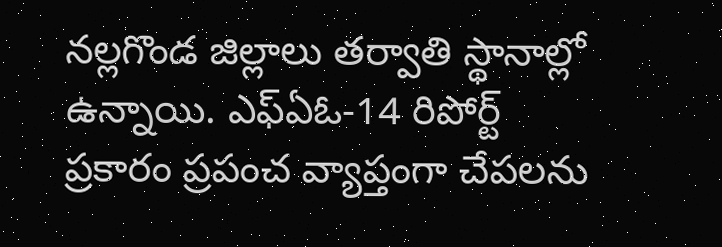నల్లగొండ జిల్లాలు తర్వాతి స్థానాల్లో ఉన్నాయి. ఎఫ్ఏఓ-14 రిపోర్ట్ ప్రకారం ప్రపంచ వ్యాప్తంగా చేపలను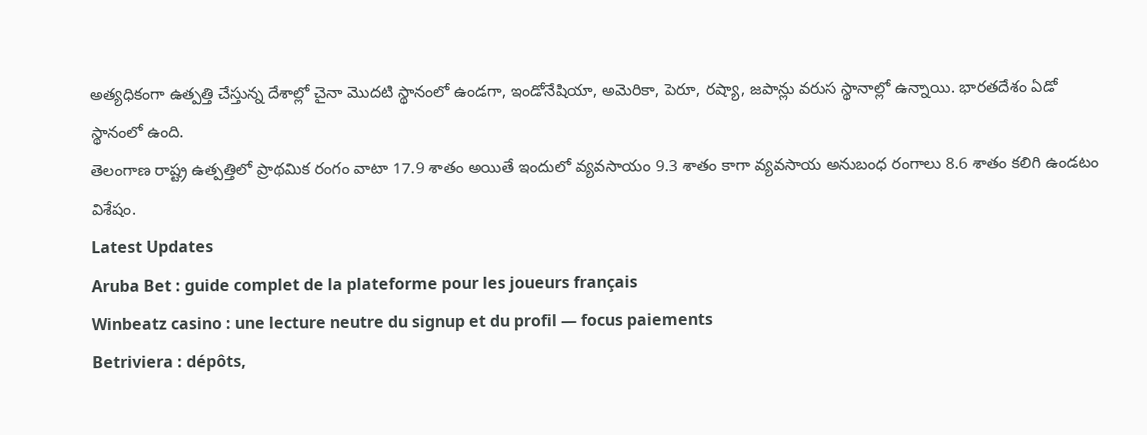అత్యధికంగా ఉత్పత్తి చేస్తున్న దేశాల్లో చైనా మొదటి స్థానంలో ఉండగా, ఇండోనేషియా, అమెరికా, పెరూ, రష్యా, జపాన్లు వరుస స్థానాల్లో ఉన్నాయి. భారతదేశం ఏడో స్థానంలో ఉంది.
తెలంగాణ రాష్ట్ర ఉత్పత్తిలో ప్రాథమిక రంగం వాటా 17.9 శాతం అయితే ఇందులో వ్యవసాయం 9.3 శాతం కాగా వ్యవసాయ అనుబంధ రంగాలు 8.6 శాతం కలిగి ఉండటం విశేషం.
Latest Updates
Aruba Bet : guide complet de la plateforme pour les joueurs français
Winbeatz casino : une lecture neutre du signup et du profil — focus paiements
Betriviera : dépôts,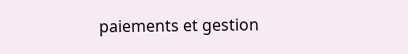paiements et gestion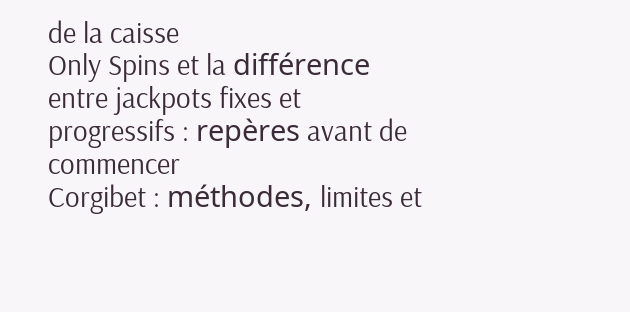de la caisse
Only Spins et la différence entre jackpots fixes et progressifs : repères avant de commencer
Corgibet : méthodes, limites et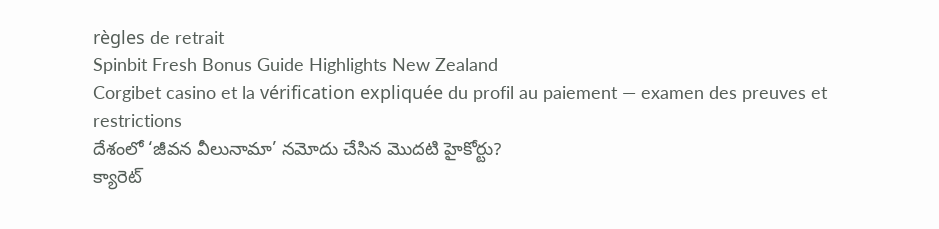règles de retrait
Spinbit Fresh Bonus Guide Highlights New Zealand
Corgibet casino et la vérification expliquée du profil au paiement — examen des preuves et restrictions
దేశంలో ‘జీవన వీలునామా’ నమోదు చేసిన మొదటి హైకోర్టు?
క్యారెట్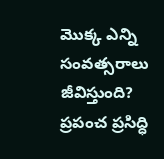మొక్క ఎన్ని సంవత్సరాలు జీవిస్తుంది?
ప్రపంచ ప్రసిద్ధి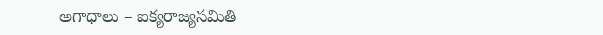అగాధాలు – ఐక్యరాజ్యసమితి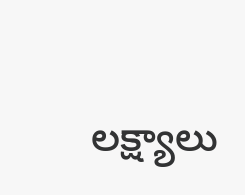లక్ష్యాలు